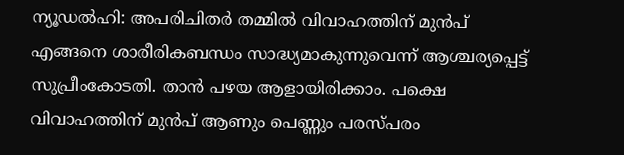ന്യൂഡൽഹി: അപരിചിതർ തമ്മിൽ വിവാഹത്തിന് മുൻപ് എങ്ങനെ ശാരീരികബന്ധം സാദ്ധ്യമാകുന്നുവെന്ന് ആശ്ചര്യപ്പെട്ട് സുപ്രീംകോടതി. താൻ പഴയ ആളായിരിക്കാം. പക്ഷെ വിവാഹത്തിന് മുൻപ് ആണും പെണ്ണും പരസ്പരം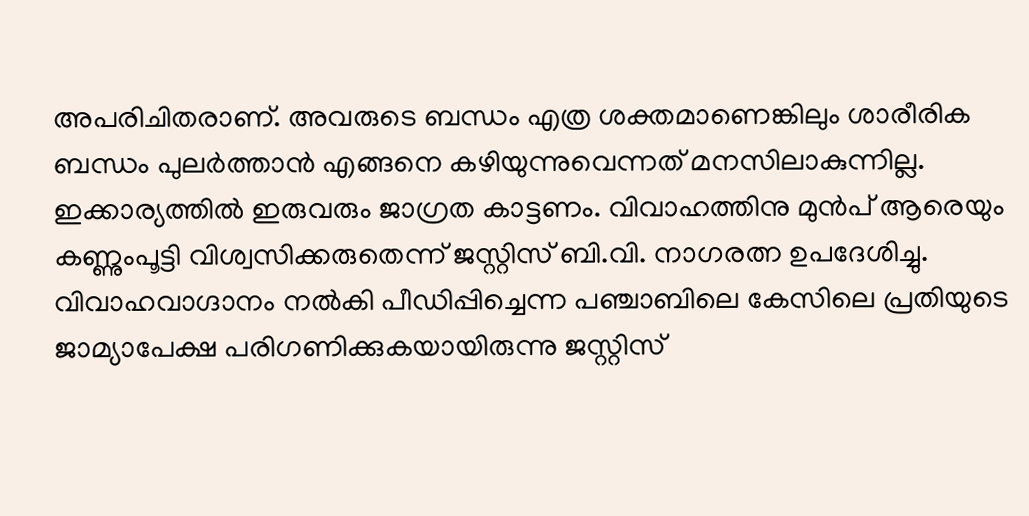അപരിചിതരാണ്. അവരുടെ ബന്ധം എത്ര ശക്തമാണെങ്കിലും ശാരീരിക ബന്ധം പുലർത്താൻ എങ്ങനെ കഴിയുന്നുവെന്നത് മനസിലാകുന്നില്ല. ഇക്കാര്യത്തിൽ ഇരുവരും ജാഗ്രത കാട്ടണം. വിവാഹത്തിനു മുൻപ് ആരെയും കണ്ണുംപൂട്ടി വിശ്വസിക്കരുതെന്ന് ജസ്റ്റിസ് ബി.വി. നാഗരത്ന ഉപദേശിച്ചു. വിവാഹവാഗ്ദാനം നൽകി പീഡിപ്പിച്ചെന്ന പഞ്ചാബിലെ കേസിലെ പ്രതിയുടെ ജാമ്യാപേക്ഷ പരിഗണിക്കുകയായിരുന്നു ജസ്റ്റിസ്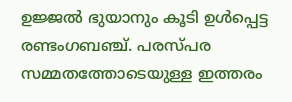ഉജ്ജൽ ഭുയാനും കൂടി ഉൾപ്പെട്ട രണ്ടംഗബഞ്ച്. പരസ്പര സമ്മതത്തോടെയുള്ള ഇത്തരം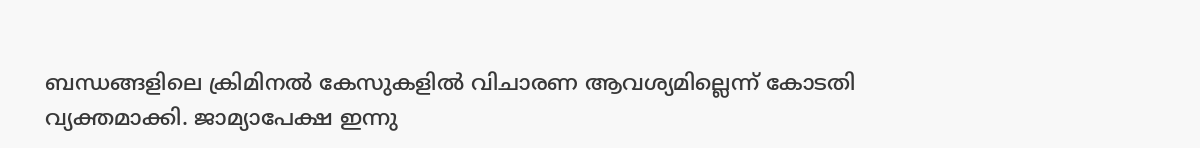ബന്ധങ്ങളിലെ ക്രിമിനൽ കേസുകളിൽ വിചാരണ ആവശ്യമില്ലെന്ന് കോടതി വ്യക്തമാക്കി. ജാമ്യാപേക്ഷ ഇന്നു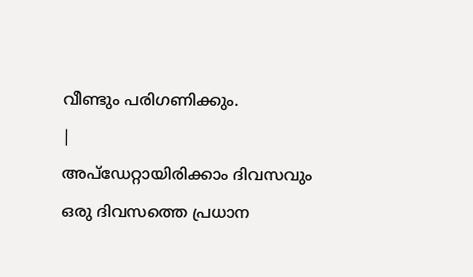വീണ്ടും പരിഗണിക്കും.
|
അപ്ഡേറ്റായിരിക്കാം ദിവസവും
ഒരു ദിവസത്തെ പ്രധാന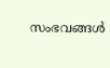സംഭവങ്ങൾ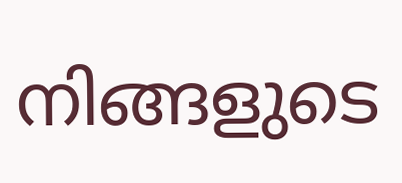നിങ്ങളുടെ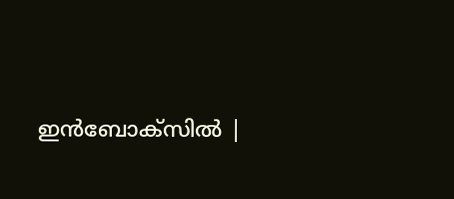ഇൻബോക്സിൽ |